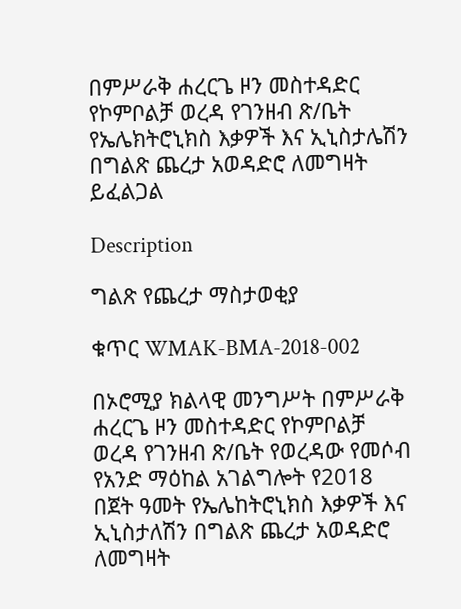በምሥራቅ ሐረርጌ ዞን መስተዳድር የኮምቦልቻ ወረዳ የገንዘብ ጽ/ቤት የኤሌክትሮኒክስ እቃዎች እና ኢኒስታሌሽን በግልጽ ጨረታ አወዳድሮ ለመግዛት ይፈልጋል

Description

ግልጽ የጨረታ ማስታወቂያ

ቁጥር WMAK-BMA‐2018-002

በኦሮሚያ ክልላዊ መንግሥት በምሥራቅ ሐረርጌ ዞን መስተዳድር የኮምቦልቻ ወረዳ የገንዘብ ጽ/ቤት የወረዳው የመሶብ የአንድ ማዕከል አገልግሎት የ2018 በጀት ዓመት የኤሌከትሮኒክስ እቃዎች እና ኢኒስታለሽን በግልጽ ጨረታ አወዳድሮ ለመግዛት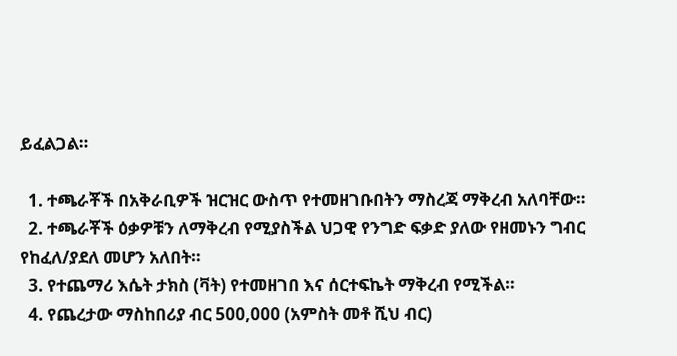ይፈልጋል።

  1. ተጫራቾች በአቅራቢዎች ዝርዝር ውስጥ የተመዘገቡበትን ማስረጃ ማቅረብ አለባቸው።
  2. ተጫራቾች ዕቃዎቹን ለማቅረብ የሚያስችል ህጋዊ የንግድ ፍቃድ ያለው የዘመኑን ግብር የከፈለ/ያደለ መሆን አለበት።
  3. የተጨማሪ እሴት ታክስ (ቫት) የተመዘገበ እና ሰርተፍኬት ማቅረብ የሚችል።
  4. የጨረታው ማስከበሪያ ብር 500,000 (አምስት መቶ ሺህ ብር)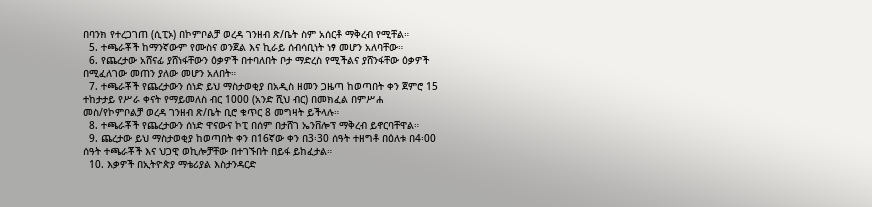በባንክ የተረጋገጠ (ሲፒኦ) በኮምቦልቻ ወረዳ ገንዘብ ጽ/ቤት ስም አሰርቶ ማቅረብ የሚቸል።
  5. ተጫራቾች ከማንኛውም የሙስና ወንጀል እና ኪራይ ሰብሳቢነት ነፃ መሆን አለባቸው።
  6. የጨረታው አሸናፊ ያሸነፋቸውን ዕቃዎች በተባለበት ቦታ ማድረስ የሚችልና ያሸንፋቸው ዕቃዎች በሚፈለገው መጠን ያለው መሆን አለበት።
  7. ተጫራቾች የጨረታውን ሰነድ ይህ ማስታወቂያ በአዲስ ዘመን ጋዜጣ ከወጣበት ቀን ጀምሮ 15 ተከታታይ የሥራ ቀናት የማይመለስ ብር 1000 (አንድ ሺህ ብር) በመክፈል በምሥሐ መስ/የኮምቦልቻ ወረዳ ገንዘብ ጽ/ቤት ቢሮ ቁጥር 8 መግዛት ይችላሉ።
  8. ተጫራቾች የጨረታውን ሰነድ ዋናውና ኮፒ በሰም በታሸገ ኤንቨሎፕ ማቅረብ ይኖርባቸዋል።
  9. ጨረታው ይህ ማስታወቂያ ከወጣበት ቀን በ16ኛው ቀን በ3፡30 ሰዓት ተዘግቶ በዕለቱ በ4፡00 ሰዓት ተጫራቾች እና ህጋዊ ወኪሎቻቸው በተገኙበት በይፋ ይከፈታል።
  10. እቃዎች በኢትዮጵያ ማቴሪያል እስታንዳርድ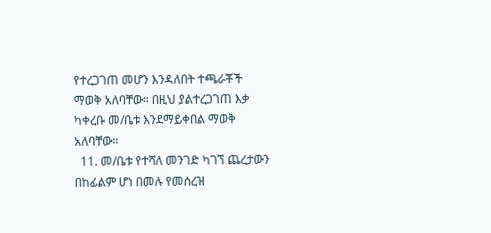የተረጋገጠ መሆን እንዳለበት ተጫራቾች ማወቅ አለባቸው። በዚህ ያልተረጋገጠ እቃ ካቀረቡ መ/ቤቱ እንደማይቀበል ማወቅ አለባቸው።
  11. መ/ቤቱ የተሻለ መንገድ ካገኘ ጨረታውን በከፊልም ሆነ በመሉ የመሰረዝ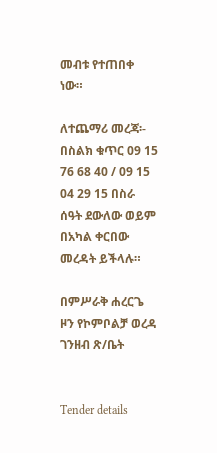መብቱ የተጠበቀ ነው።

ለተጨማሪ መረጃ፡- በስልክ ቁጥር 09 15 76 68 40 / 09 15 04 29 15 በስራ ሰዓት ደውለው ወይም በአካል ቀርበው መረዳት ይችላሉ።

በምሥራቅ ሐረርጌ ዞን የኮምቦልቻ ወረዳ ገንዘብ ጽ/ቤት


Tender details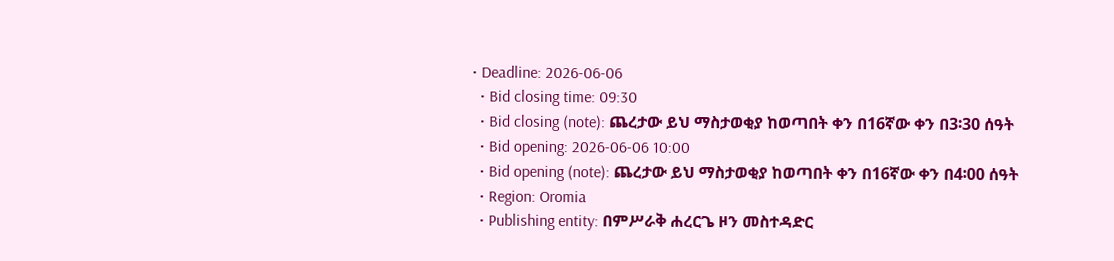• Deadline: 2026-06-06
  • Bid closing time: 09:30
  • Bid closing (note): ጨረታው ይህ ማስታወቂያ ከወጣበት ቀን በ16ኛው ቀን በ3፡30 ሰዓት
  • Bid opening: 2026-06-06 10:00
  • Bid opening (note): ጨረታው ይህ ማስታወቂያ ከወጣበት ቀን በ16ኛው ቀን በ4፡00 ሰዓት
  • Region: Oromia
  • Publishing entity: በምሥራቅ ሐረርጌ ዞን መስተዳድር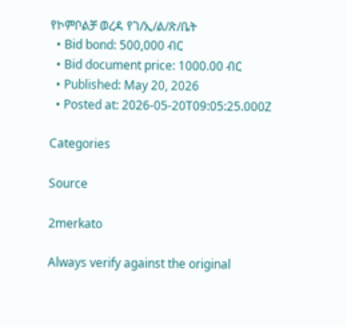የኮምቦልቻ ወረዳ የገ/ኢ/ል/ጽ/ቤት
  • Bid bond: 500,000 ብር
  • Bid document price: 1000.00 ብር
  • Published: May 20, 2026
  • Posted at: 2026-05-20T09:05:25.000Z

Categories

Source

2merkato

Always verify against the original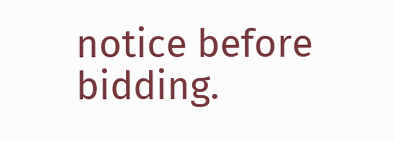notice before bidding.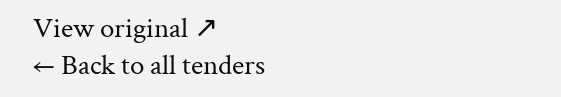View original ↗
← Back to all tenders